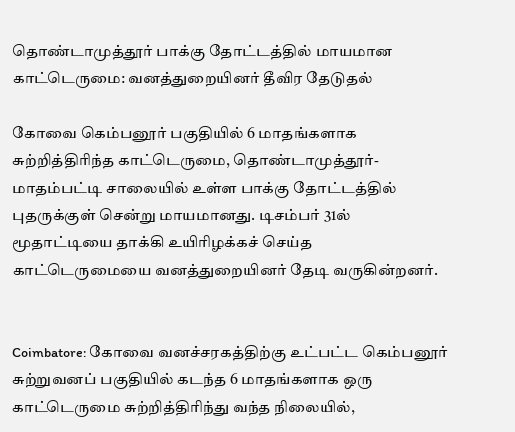தொண்டாமுத்தூர் பாக்கு தோட்டத்தில் மாயமான காட்டெருமை: வனத்துறையினர் தீவிர தேடுதல்

கோவை கெம்பனூர் பகுதியில் 6 மாதங்களாக சுற்றித்திரிந்த காட்டெருமை, தொண்டாமுத்தூர்-மாதம்பட்டி சாலையில் உள்ள பாக்கு தோட்டத்தில் புதருக்குள் சென்று மாயமானது. டிசம்பர் 31ல் மூதாட்டியை தாக்கி உயிரிழக்கச் செய்த காட்டெருமையை வனத்துறையினர் தேடி வருகின்றனர்.


Coimbatore: கோவை வனச்சரகத்திற்கு உட்பட்ட கெம்பனூர் சுற்றுவனப் பகுதியில் கடந்த 6 மாதங்களாக ஒரு காட்டெருமை சுற்றித்திரிந்து வந்த நிலையில்,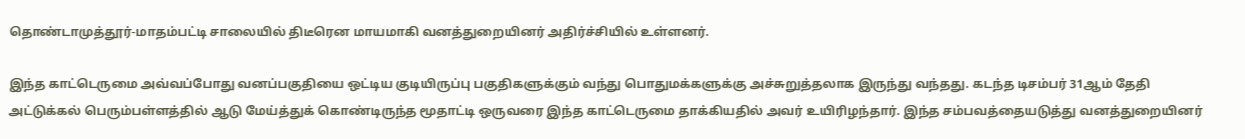தொண்டாமுத்தூர்-மாதம்பட்டி சாலையில் திடீரென மாயமாகி வனத்துறையினர் அதிர்ச்சியில் உள்ளனர்.

இந்த காட்டெருமை அவ்வப்போது வனப்பகுதியை ஒட்டிய குடியிருப்பு பகுதிகளுக்கும் வந்து பொதுமக்களுக்கு அச்சுறுத்தலாக இருந்து வந்தது. கடந்த டிசம்பர் 31ஆம் தேதி அட்டுக்கல் பெரும்பள்ளத்தில் ஆடு மேய்த்துக் கொண்டிருந்த மூதாட்டி ஒருவரை இந்த காட்டெருமை தாக்கியதில் அவர் உயிரிழந்தார். இந்த சம்பவத்தையடுத்து வனத்துறையினர்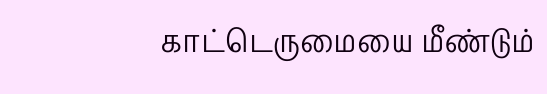காட்டெருமையை மீண்டும்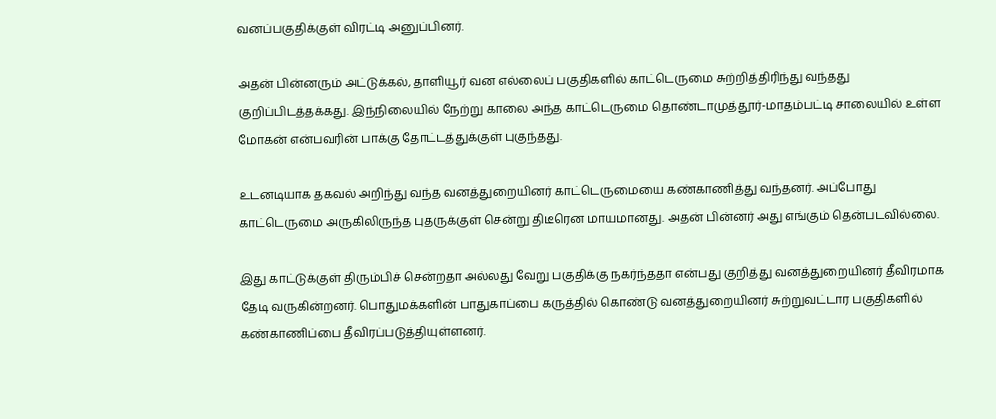வனப்பகுதிக்குள் விரட்டி அனுப்பினர்.

அதன் பின்னரும் அட்டுக்கல், தாளியூர் வன எல்லைப் பகுதிகளில் காட்டெருமை சுற்றித்திரிந்து வந்தது குறிப்பிடத்தக்கது. இந்நிலையில் நேற்று காலை அந்த காட்டெருமை தொண்டாமுத்தூர்-மாதம்பட்டி சாலையில் உள்ள மோகன் என்பவரின் பாக்கு தோட்டத்துக்குள் புகுந்தது.

உடனடியாக தகவல் அறிந்து வந்த வனத்துறையினர் காட்டெருமையை கண்காணித்து வந்தனர். அப்போது காட்டெருமை அருகிலிருந்த புதருக்குள் சென்று திடீரென மாயமானது. அதன் பின்னர் அது எங்கும் தென்படவில்லை.

இது காட்டுக்குள் திரும்பிச் சென்றதா அல்லது வேறு பகுதிக்கு நகர்ந்ததா என்பது குறித்து வனத்துறையினர் தீவிரமாக தேடி வருகின்றனர். பொதுமக்களின் பாதுகாப்பை கருத்தில் கொண்டு வனத்துறையினர் சுற்றுவட்டார பகுதிகளில் கண்காணிப்பை தீவிரப்படுத்தியுள்ளனர்.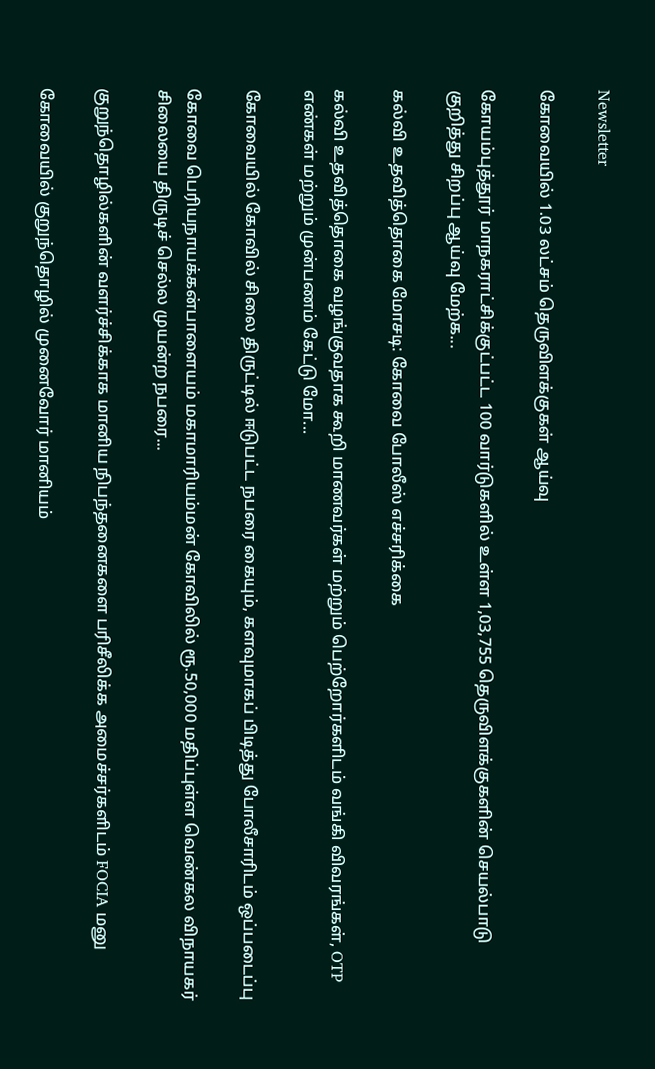Newsletter

கோவையில் 1.03 லட்சம் தெருவிளக்குகள் ஆய்வு

கோயம்புத்தூர் மாநகராட்சிக்குட்பட்ட 100 வார்டுகளில் உள்ள 1,03,755 தெருவிளக்குகளின் செயல்பாடு குறித்து சிறப்பு ஆய்வு மேற்க...

கல்வி உதவித்தொகை மோசடி: கோவை போலீஸ் எச்சரிக்கை

கல்வி உதவித்தொகை வழங்குவதாக கூறி மாணவர்கள் மற்றும் பெற்றோர்களிடம் வங்கி விவரங்கள், OTP எண்கள் மற்றும் முன்பணம் கேட்டு மோ...

கோவையில் கோவில் சிலை திருட்டில் ஈடுபட்ட நபரை கையும், களவுமாகப் பிடித்து போலீசாரிடம் ஒப்படைப்பு

கோவை பெரியநாயக்கன்பாளையம் மகாமாரியம்மன் கோவிலில் ரூ.50,000 மதிப்புள்ள வெண்கல விநாயகர் சிலையை திருடிச் செல்ல முயன்ற நபரை...

குறுந்தொழில்களின் வளர்ச்சிக்காக மானிய நிபந்தனைகளை பரிசீலிக்க அமைச்சர்களிடம் FOCIA மனு

கோவையில் குறுந்தொழில் முனைவோர் மானியம்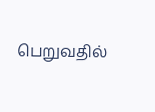பெறுவதில்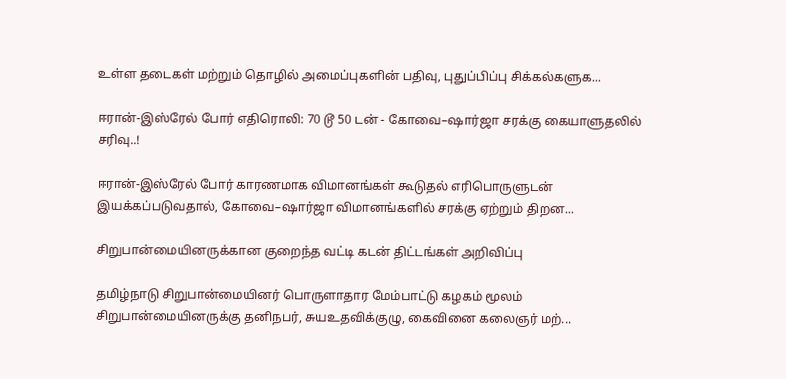உள்ள தடைகள் மற்றும் தொழில் அமைப்புகளின் பதிவு, புதுப்பிப்பு சிக்கல்களுக...

ஈரான்-இஸ்ரேல் போர் எதிரொலி: 70 டூ 50 டன் - கோவை–ஷார்ஜா சரக்கு கையாளுதலில் சரிவு..!

ஈரான்-இஸ்ரேல் போர் காரணமாக விமானங்கள் கூடுதல் எரிபொருளுடன் இயக்கப்படுவதால், கோவை–ஷார்ஜா விமானங்களில் சரக்கு ஏற்றும் திறன...

சிறுபான்மையினருக்கான குறைந்த வட்டி கடன் திட்டங்கள் அறிவிப்பு

தமிழ்நாடு சிறுபான்மையினர் பொருளாதார மேம்பாட்டு கழகம் மூலம் சிறுபான்மையினருக்கு தனிநபர், சுயஉதவிக்குழு, கைவினை கலைஞர் மற்...